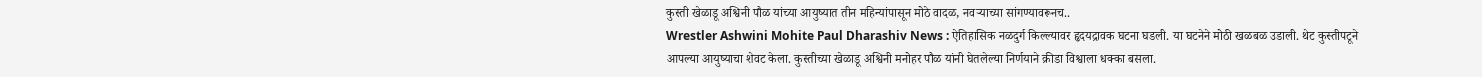कुस्ती खेळाडू अश्विनी पौळ यांच्या आयुष्यात तीन महिन्यांपासून मोठे वादळ, नवऱ्याच्या सांगण्यावरूनच..
Wrestler Ashwini Mohite Paul Dharashiv News : ऐतिहासिक नळदुर्ग किल्ल्यावर हृदयद्रावक घटना घडली. या घटनेने मोठी खळबळ उडाली. थेट कुस्तीपटूने आपल्या आयुष्याचा शेवट केला. कुस्तीच्या खेळाडू अश्विनी मनोहर पौळ यांनी घेतलेल्या निर्णयाने क्रीडा विश्वाला धक्का बसला.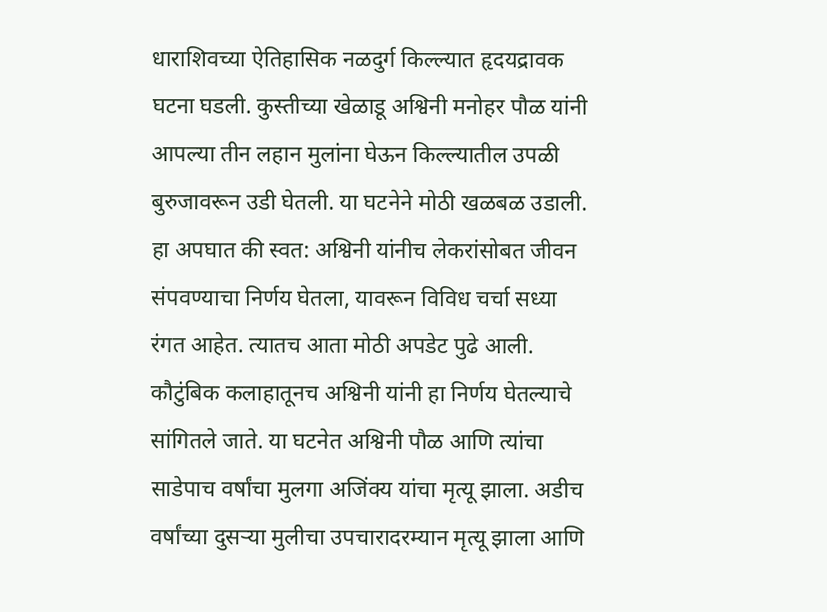धाराशिवच्या ऐतिहासिक नळदुर्ग किल्ल्यात हृदयद्रावक घटना घडली. कुस्तीच्या खेळाडू अश्विनी मनोहर पौळ यांनी आपल्या तीन लहान मुलांना घेऊन किल्ल्यातील उपळी बुरुजावरून उडी घेतली. या घटनेने मोठी खळबळ उडाली. हा अपघात की स्वत: अश्विनी यांनीच लेकरांसोबत जीवन संपवण्याचा निर्णय घेतला, यावरून विविध चर्चा सध्या रंगत आहेत. त्यातच आता मोठी अपडेट पुढे आली. कौटुंबिक कलाहातूनच अश्विनी यांनी हा निर्णय घेतल्याचे सांगितले जाते. या घटनेत अश्विनी पौळ आणि त्यांचा साडेपाच वर्षांचा मुलगा अजिंक्य यांचा मृत्यू झाला. अडीच वर्षांच्या दुसऱ्या मुलीचा उपचारादरम्यान मृत्यू झाला आणि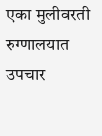एका मुलीवरती रुग्णालयात उपचार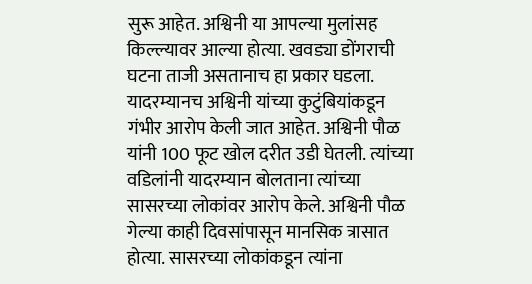सुरू आहेत. अश्विनी या आपल्या मुलांसह किल्ल्यावर आल्या होत्या. खवड्या डोंगराची घटना ताजी असतानाच हा प्रकार घडला.
यादरम्यानच अश्विनी यांच्या कुटुंबियांकडून गंभीर आरोप केली जात आहेत. अश्विनी पौळ यांनी 100 फूट खोल दरीत उडी घेतली. त्यांच्या वडिलांनी यादरम्यान बोलताना त्यांच्या सासरच्या लोकांवर आरोप केले. अश्विनी पौळ गेल्या काही दिवसांपासून मानसिक त्रासात होत्या. सासरच्या लोकांकडून त्यांना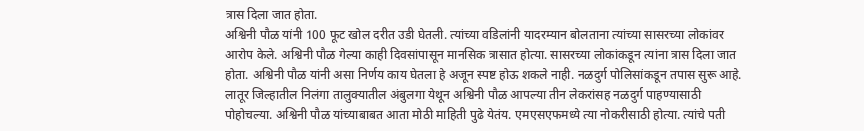त्रास दिला जात होता.
अश्विनी पौळ यांनी 100 फूट खोल दरीत उडी घेतली. त्यांच्या वडिलांनी यादरम्यान बोलताना त्यांच्या सासरच्या लोकांवर आरोप केले. अश्विनी पौळ गेल्या काही दिवसांपासून मानसिक त्रासात होत्या. सासरच्या लोकांकडून त्यांना त्रास दिला जात होता. अश्विनी पौळ यांनी असा निर्णय काय घेतला हे अजून स्पष्ट होऊ शकले नाही. नळदुर्ग पोलिसांकडून तपास सुरू आहे.
लातूर जिल्हातील निलंगा तालुक्यातील अंबुलगा येथून अश्विनी पौळ आपल्या तीन लेकरांसह नळदुर्ग पाहण्यासाठी पोहोचल्या. अश्विनी पौळ यांच्याबाबत आता मोठी माहिती पुढे येतंय. एमएसएफमध्ये त्या नोकरीसाठी होत्या. त्यांचे पती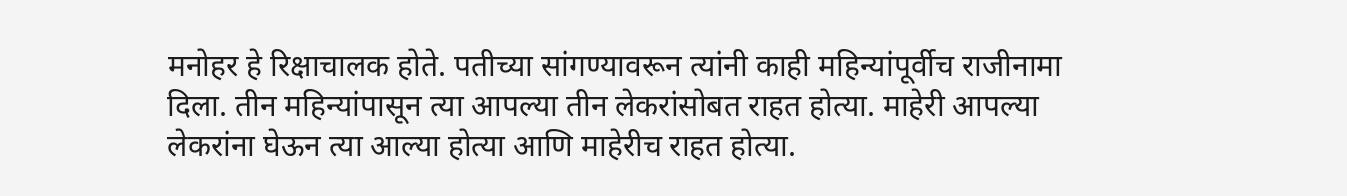मनोहर हे रिक्षाचालक होते. पतीच्या सांगण्यावरून त्यांनी काही महिन्यांपूर्वीच राजीनामा दिला. तीन महिन्यांपासून त्या आपल्या तीन लेकरांसोबत राहत होत्या. माहेरी आपल्या लेकरांना घेऊन त्या आल्या होत्या आणि माहेरीच राहत होत्या.